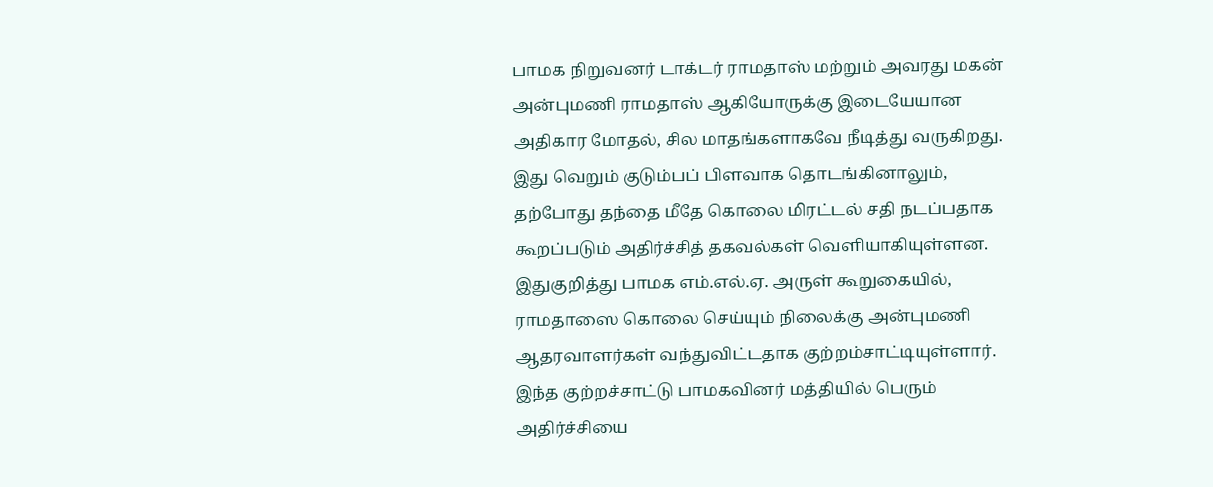பாமக நிறுவனர் டாக்டர் ராமதாஸ் மற்றும் அவரது மகன் அன்புமணி ராமதாஸ் ஆகியோருக்கு இடையேயான அதிகார மோதல், சில மாதங்களாகவே நீடித்து வருகிறது. இது வெறும் குடும்பப் பிளவாக தொடங்கினாலும், தற்போது தந்தை மீதே கொலை மிரட்டல் சதி நடப்பதாக கூறப்படும் அதிர்ச்சித் தகவல்கள் வெளியாகியுள்ளன.
இதுகுறித்து பாமக எம்.எல்.ஏ. அருள் கூறுகையில், ராமதாஸை கொலை செய்யும் நிலைக்கு அன்புமணி ஆதரவாளர்கள் வந்துவிட்டதாக குற்றம்சாட்டியுள்ளார். இந்த குற்றச்சாட்டு பாமகவினர் மத்தியில் பெரும் அதிர்ச்சியை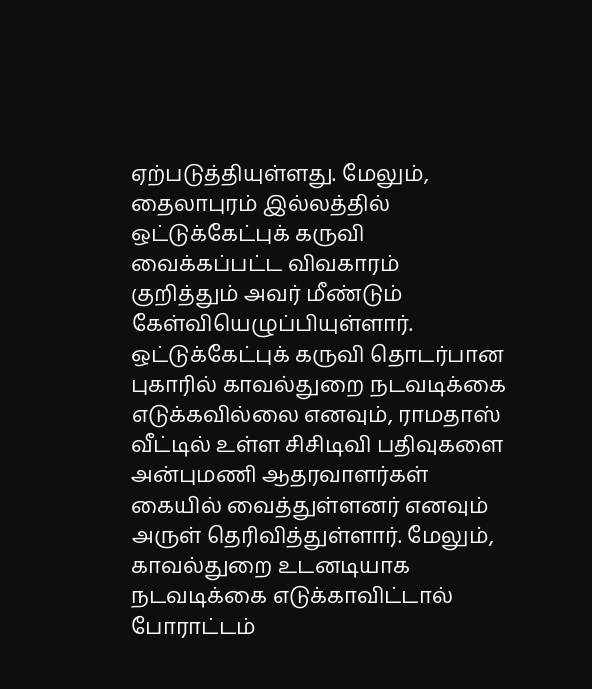ஏற்படுத்தியுள்ளது. மேலும், தைலாபுரம் இல்லத்தில் ஒட்டுக்கேட்புக் கருவி வைக்கப்பட்ட விவகாரம் குறித்தும் அவர் மீண்டும் கேள்வியெழுப்பியுள்ளார்.
ஒட்டுக்கேட்புக் கருவி தொடர்பான புகாரில் காவல்துறை நடவடிக்கை எடுக்கவில்லை எனவும், ராமதாஸ் வீட்டில் உள்ள சிசிடிவி பதிவுகளை அன்புமணி ஆதரவாளர்கள் கையில் வைத்துள்ளனர் எனவும் அருள் தெரிவித்துள்ளார். மேலும், காவல்துறை உடனடியாக நடவடிக்கை எடுக்காவிட்டால் போராட்டம்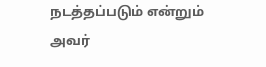நடத்தப்படும் என்றும் அவர்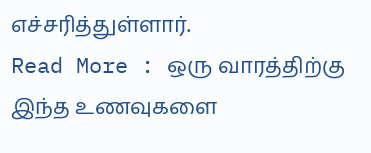எச்சரித்துள்ளார்.
Read More : ஒரு வாரத்திற்கு இந்த உணவுகளை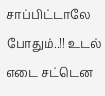சாப்பிட்டாலே போதும்..!! உடல் எடை சட்டென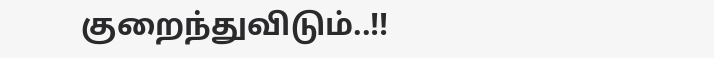குறைந்துவிடும்..!!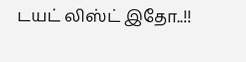டயட் லிஸ்ட் இதோ..!!